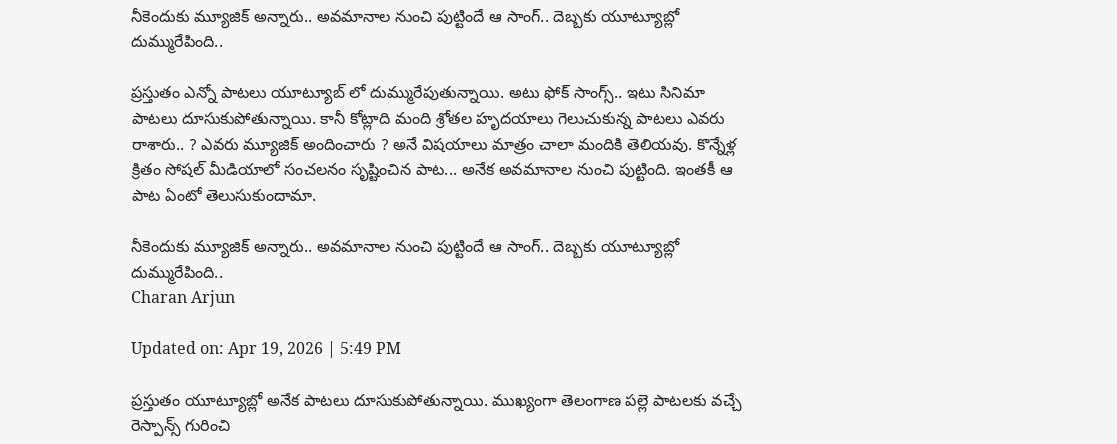నీకెందుకు మ్యూజిక్ అన్నారు.. అవమానాల నుంచి పుట్టిందే ఆ సాంగ్.. దెబ్బకు యూట్యూబ్లో దుమ్మురేపింది..

ప్రస్తుతం ఎన్నో పాటలు యూట్యూబ్ లో దుమ్మురేపుతున్నాయి. అటు ఫోక్ సాంగ్స్.. ఇటు సినిమా పాటలు దూసుకుపోతున్నాయి. కానీ కోట్లాది మంది శ్రోతల హృదయాలు గెలుచుకున్న పాటలు ఎవరు రాశారు.. ? ఎవరు మ్యూజిక్ అందించారు ? అనే విషయాలు మాత్రం చాలా మందికి తెలియవు. కొన్నేళ్ల క్రితం సోషల్ మీడియాలో సంచలనం సృష్టించిన పాట... అనేక అవమానాల నుంచి పుట్టింది. ఇంతకీ ఆ పాట ఏంటో తెలుసుకుందామా.

నీకెందుకు మ్యూజిక్ అన్నారు.. అవమానాల నుంచి పుట్టిందే ఆ సాంగ్.. దెబ్బకు యూట్యూబ్లో దుమ్మురేపింది..
Charan Arjun

Updated on: Apr 19, 2026 | 5:49 PM

ప్రస్తుతం యూట్యూబ్లో అనేక పాటలు దూసుకుపోతున్నాయి. ముఖ్యంగా తెలంగాణ పల్లె పాటలకు వచ్చే రెస్పాన్స్ గురించి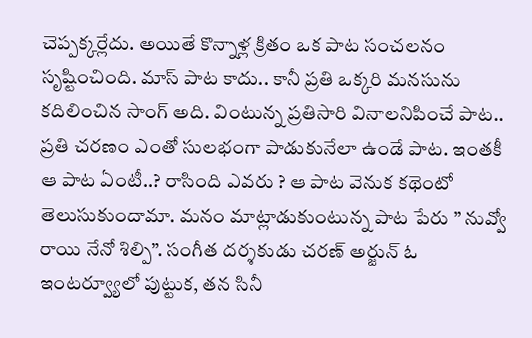చెప్పక్కర్లేదు. అయితే కొన్నాళ్ల క్రితం ఒక పాట సంచలనం సృష్టించింది. మాస్ పాట కాదు.. కానీ ప్రతి ఒక్కరి మనసును కదిలించిన సాంగ్ అది. వింటున్న ప్రతిసారి వినాలనిపించే పాట.. ప్రతి చరణం ఎంతో సులభంగా పాడుకునేలా ఉండే పాట. ఇంతకీ ఆ పాట ఏంటీ..? రాసింది ఎవరు ? ఆ పాట వెనుక కథెంటో తెలుసుకుందామా. మనం మాట్లాడుకుంటున్న పాట పేరు ” నువ్వో రాయి నేనో శిల్పి”. సంగీత దర్శకుడు చరణ్ అర్జున్ ఓ ఇంటర్వ్యూలో పుట్టుక, తన సినీ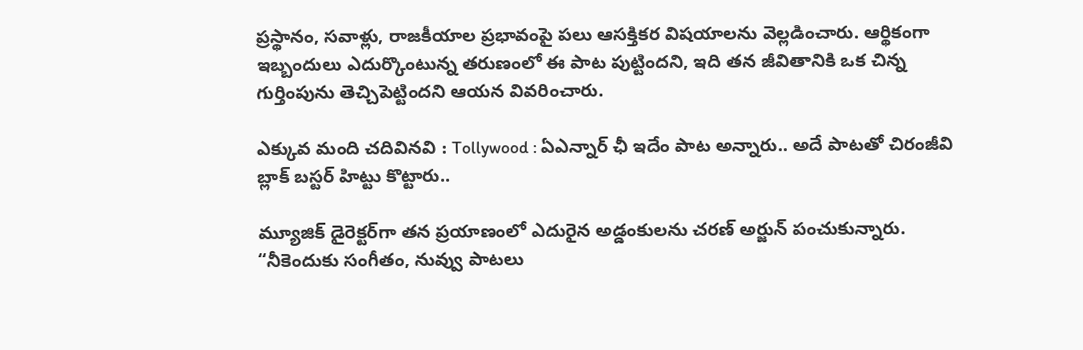ప్రస్థానం, సవాళ్లు, రాజకీయాల ప్రభావంపై పలు ఆసక్తికర విషయాలను వెల్లడించారు. ఆర్థికంగా ఇబ్బందులు ఎదుర్కొంటున్న తరుణంలో ఈ పాట పుట్టిందని, ఇది తన జీవితానికి ఒక చిన్న గుర్తింపును తెచ్చిపెట్టిందని ఆయన వివరించారు.

ఎక్కువ మంది చదివినవి : Tollywood : ఏఎన్నార్ ఛీ ఇదేం పాట అన్నారు.. అదే పాటతో చిరంజీవి బ్లాక్ బస్టర్ హిట్టు కొట్టారు..

మ్యూజిక్ డైరెక్టర్‌గా తన ప్రయాణంలో ఎదురైన అడ్డంకులను చరణ్ అర్జున్ పంచుకున్నారు. “నీకెందుకు సంగీతం, నువ్వు పాటలు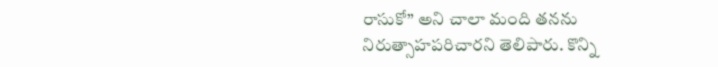రాసుకో” అని చాలా మంది తనను నిరుత్సాహపరిచారని తెలిపారు. కొన్ని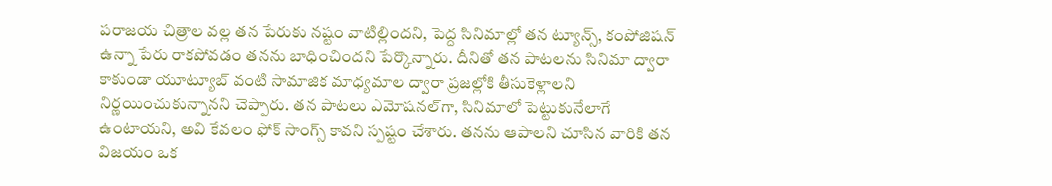పరాజయ చిత్రాల వల్ల తన పేరుకు నష్టం వాటిల్లిందని, పెద్ద సినిమాల్లో తన ట్యూన్స్, కంపోజిషన్ ఉన్నా పేరు రాకపోవడం తనను బాధించిందని పేర్కొన్నారు. దీనితో తన పాటలను సినిమా ద్వారా కాకుండా యూట్యూబ్ వంటి సామాజిక మాధ్యమాల ద్వారా ప్రజల్లోకి తీసుకెళ్లాలని నిర్ణయించుకున్నానని చెప్పారు. తన పాటలు ఎమోషనల్‌గా, సినిమాలో పెట్టుకునేలాగే ఉంటాయని, అవి కేవలం ఫోక్ సాంగ్స్ కావని స్పష్టం చేశారు. తనను ఆపాలని చూసిన వారికి తన విజయం ఒక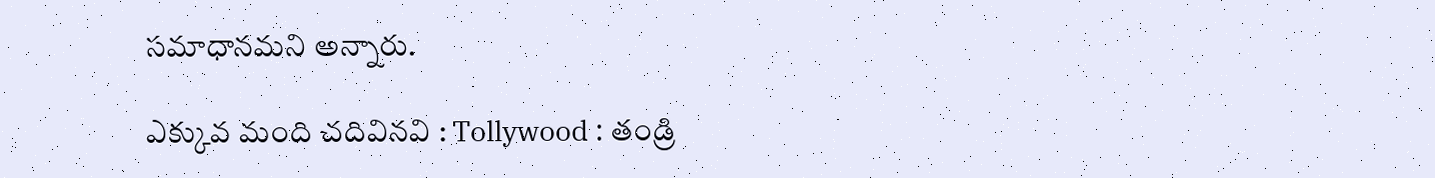సమాధానమని అన్నారు.

ఎక్కువ మంది చదివినవి : Tollywood : తండ్రి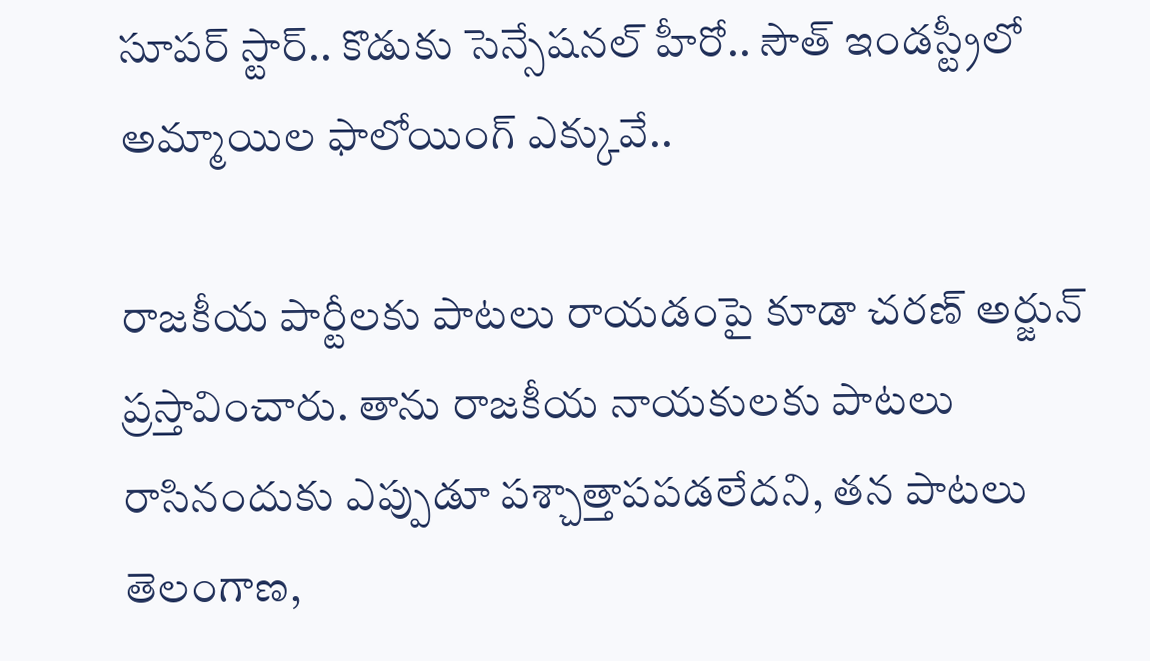సూపర్ స్టార్.. కొడుకు సెన్సేషనల్ హీరో.. సౌత్ ఇండస్ట్రీలో అమ్మాయిల ఫాలోయింగ్ ఎక్కువే..

రాజకీయ పార్టీలకు పాటలు రాయడంపై కూడా చరణ్ అర్జున్ ప్రస్తావించారు. తాను రాజకీయ నాయకులకు పాటలు రాసినందుకు ఎప్పుడూ పశ్చాత్తాపపడలేదని, తన పాటలు తెలంగాణ,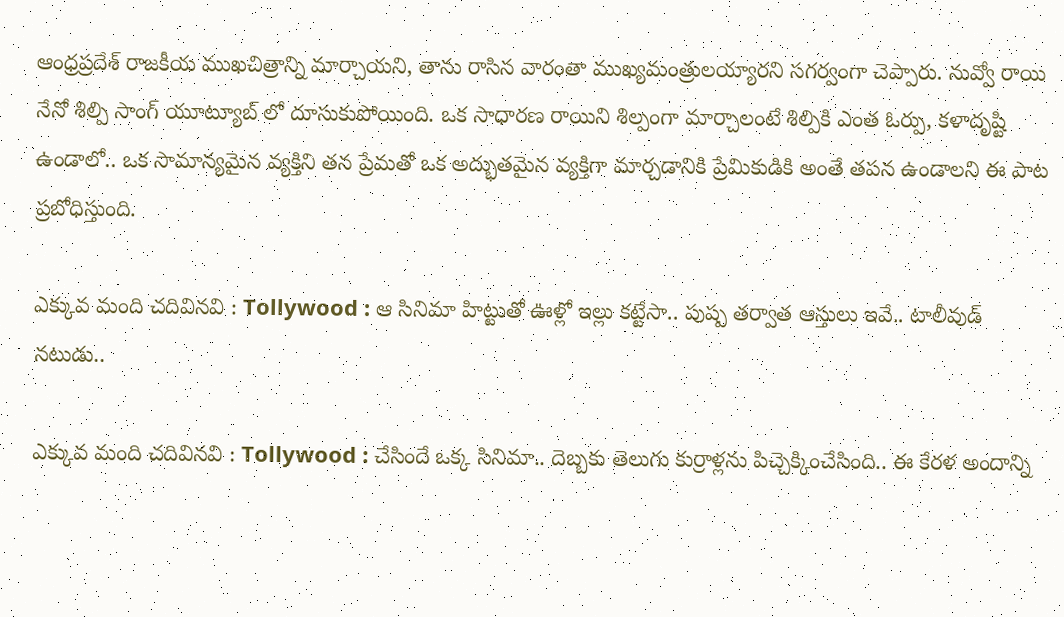ఆంధ్రప్రదేశ్ రాజకీయ ముఖచిత్రాన్ని మార్చాయని, తాను రాసిన వారంతా ముఖ్యమంత్రులయ్యారని సగర్వంగా చెప్పారు. నువ్వో రాయి నేనో శిల్పి సాంగ్ యూట్యూబ్ లో దూసుకుపోయింది. ఒక సాధారణ రాయిని శిల్పంగా మార్చాలంటే శిల్పికి ఎంత ఓర్పు, కళాదృష్టి ఉండాలో.. ఒక సామాన్యమైన వ్యక్తిని తన ప్రేమతో ఒక అద్భుతమైన వ్యక్తిగా మార్చడానికి ప్రేమికుడికి అంతే తపన ఉండాలని ఈ పాట ప్రబోధిస్తుంది.

ఎక్కువ మంది చదివినవి : Tollywood : ఆ సినిమా హిట్టుతో ఊళ్లో ఇల్లు కట్టేసా.. పుష్ప తర్వాత ఆస్తులు ఇవే.. టాలీవుడ్ నటుడు..

ఎక్కువ మంది చదివినవి : Tollywood : చేసిందే ఒక్క సినిమా.. దెబ్బకు తెలుగు కుర్రాళ్లను పిచ్చెక్కించేసింది.. ఈ కేరళ అందాన్ని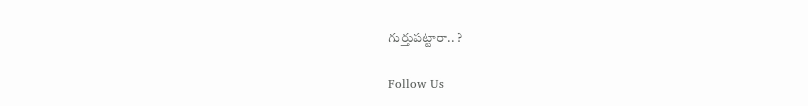గుర్తుపట్టారా.. ?

Follow Us